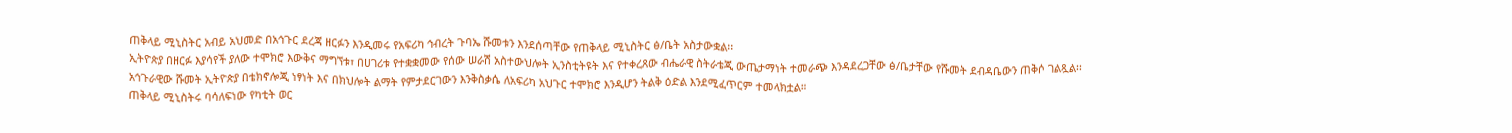ጠቅላይ ሚኒስትር አብይ አህመድ በአኅጉር ደረጃ ዘርፉን እንዲመሩ የአፍሪካ ኅብረት ጉባኤ ሹመቱን እንደሰጣቸው የጠቅላይ ሚኒስትር ፅ/ቤት አስታውቋል፡፡
ኢትዮጵያ በዘርፉ እያሳየች ያለው ተሞክሮ እውቅና ማግኘቱ፣ በሀገሪቱ የተቋቋመው የሰው ሠራሽ አስተውህሎት ኢንስቲትዩት እና የተቀረጸው ብሔራዊ ስትራቴጂ ውጤታማነት ተመራጭ እንዳደረጋቸው ፅ/ቤታቸው የሹመት ደብዳቤውን ጠቅሶ ገልጿል፡፡
አኅጉራዊው ሹመት ኢትዮጵያ በቴክኖሎጂ ነፃነት እና በክህሎት ልማት የምታደርገውን እንቅስቃሴ ለአፍሪካ አህጉር ተሞክሮ እንዲሆን ትልቅ ዕድል እንደሚፈጥርም ተመላክቷል።
ጠቅላይ ሚኒስትሩ ባሳለፍነው የካቲት ወር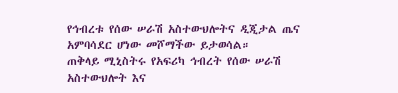የኅብረቱ የሰው ሠራሽ አስተውህሎትና ዲጂታል ጤና አምባሳደር ሆነው መሾማችው ይታወሳል።
ጠቅላይ ሚኒስትሩ የአፍሪካ ኅብረት የሰው ሠራሽ አስተውህሎት እና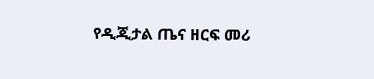የዲጂታል ጤና ዘርፍ መሪ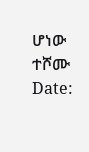ሆነው ተሾሙ
Date: